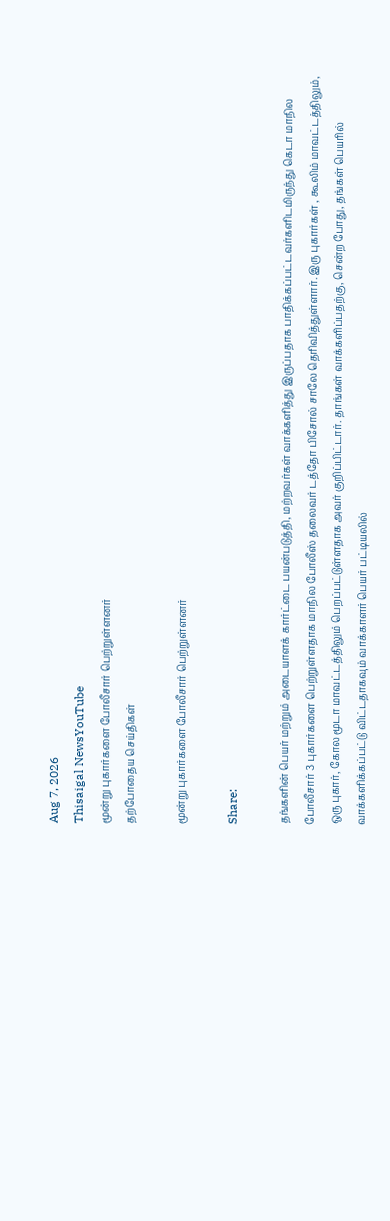Aug 7, 2026
Thisaigal NewsYouTube
மூன்று புகார்களை போலீசார் பெற்றுள்ளனர்
தற்போதைய செய்திகள்

மூன்று புகார்களை போலீசார் பெற்றுள்ளனர்

Share:

தங்களின் பெயர் மற்றும் அடையாளக் கார்ட்டை பயன்படுத்தி, மற்றவர்கள் வாக்களித்து இருப்பதாக பாதிக்கப்பட்டவர்களிடமிருந்து கெடா மாநில போலீசார் 3 புகார்களை பெற்றுள்ளதாக மாநில போலீஸ் தலைவர் டத்தோ பிசோல் சாலே தெரிவித்துள்ளார். இரு புகார்கள் , கூலிம் மாவட்டத்திலும், ஒரு புகார், கோல மூடா மாவட்டத்திலும் பெறப்பட்டுள்ளதாக அவர் குறிப்பிட்டார். தாங்கள் வாக்களிப்பதற்கு, சென்ற போது, தங்கள் பெயரில் வாக்களிக்கப்பட்டு விட்டதாகவும் வாக்காளர் பெயர் பட்டியலில்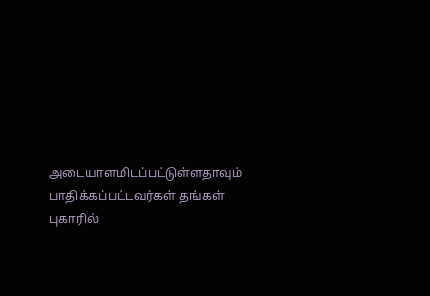அடையாளமிடப்பட்டுள்ளதாவும் பாதிக்கப்பட்டவர்கள் தங்கள் புகாரில்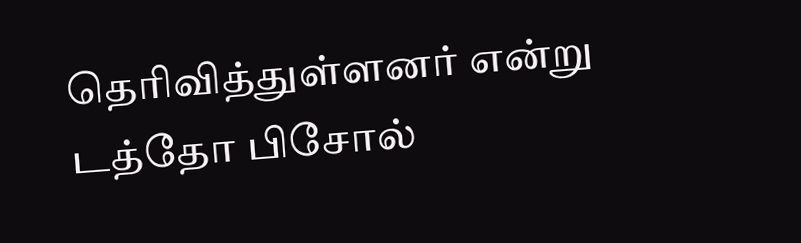தெரிவித்துள்ளனர் என்று டத்தோ பிசோல்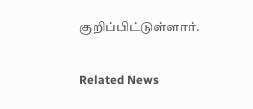குறிப்பிட்டுள்ளார்.

Related News